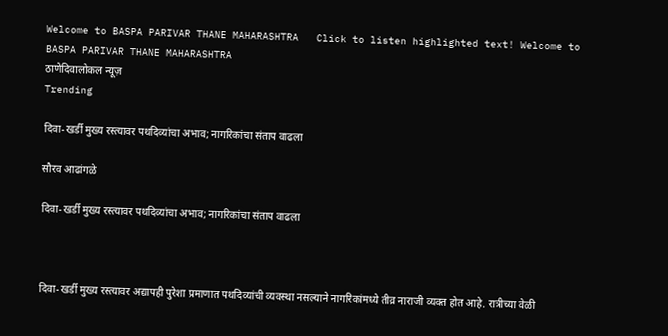Welcome to BASPA PARIVAR THANE MAHARASHTRA   Click to listen highlighted text! Welcome to BASPA PARIVAR THANE MAHARASHTRA
ठाणेदिवालोकल न्यूज़
Trending

दिवा-खर्डी मुख्य रस्त्यावर पथदिव्यांचा अभाव; नागरिकांचा संताप वाढला

सौरव आढांगळे

दिवा-खर्डी मुख्य रस्त्यावर पथदिव्यांचा अभाव; नागरिकांचा संताप वाढला



दिवा-खर्डी मुख्य रस्त्यावर अद्यापही पुरेशा प्रमाणात पथदिव्यांची व्यवस्था नसल्याने नागरिकांमध्ये तीव्र नाराजी व्यक्त होत आहे. रात्रीच्या वेळी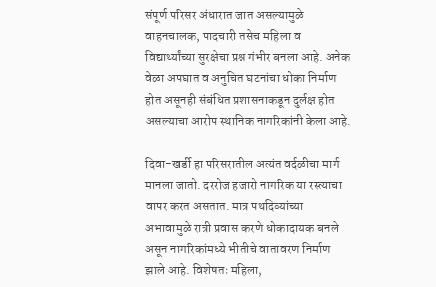संपूर्ण परिसर अंधारात जात असल्यामुळे वाहनचालक, पादचारी तसेच महिला व विद्यार्थ्यांच्या सुरक्षेचा प्रश्न गंभीर बनला आहे. अनेक वेळा अपघात व अनुचित घटनांचा धोका निर्माण होत असूनही संबंधित प्रशासनाकडून दुर्लक्ष होत असल्याचा आरोप स्थानिक नागरिकांनी केला आहे.

दिवा-खर्डी हा परिसरातील अत्यंत वर्दळीचा मार्ग मानला जातो. दररोज हजारो नागरिक या रस्त्याचा वापर करत असतात. मात्र पथदिव्यांच्या अभावामुळे रात्री प्रवास करणे धोकादायक बनले असून नागरिकांमध्ये भीतीचे वातावरण निर्माण झाले आहे. विशेषतः महिला,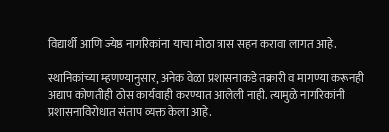विद्यार्थी आणि ज्येष्ठ नागरिकांना याचा मोठा त्रास सहन करावा लागत आहे.

स्थानिकांच्या म्हणण्यानुसार, अनेक वेळा प्रशासनाकडे तक्रारी व मागण्या करूनही अद्याप कोणतीही ठोस कार्यवाही करण्यात आलेली नाही. त्यामुळे नागरिकांनी प्रशासनाविरोधात संताप व्यक्त केला आहे.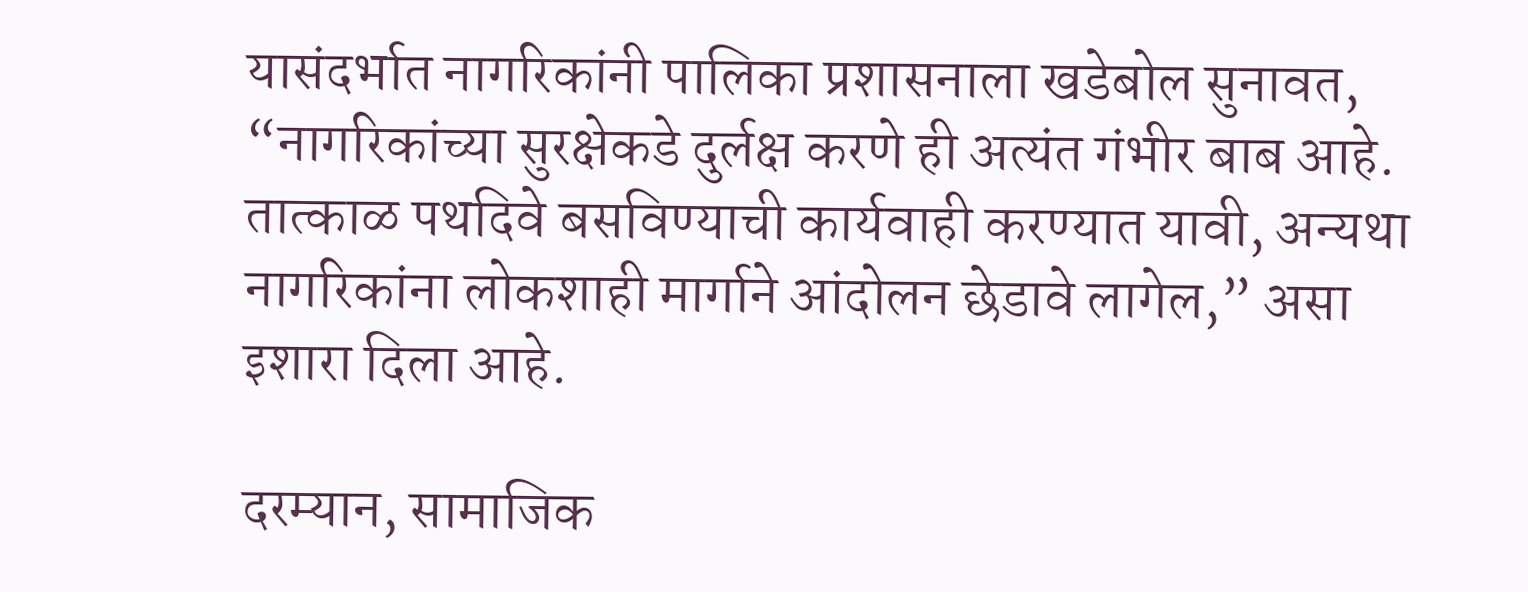यासंदर्भात नागरिकांनी पालिका प्रशासनाला खडेबोल सुनावत, “नागरिकांच्या सुरक्षेकडे दुर्लक्ष करणे ही अत्यंत गंभीर बाब आहे. तात्काळ पथदिवे बसविण्याची कार्यवाही करण्यात यावी, अन्यथा नागरिकांना लोकशाही मार्गाने आंदोलन छेडावे लागेल,” असा इशारा दिला आहे.

दरम्यान, सामाजिक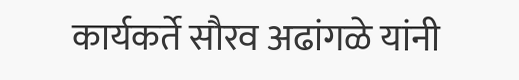कार्यकर्ते सौरव अढांगळे यांनी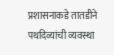प्रशासनाकडे तातडीने पथदिव्यांची व्यवस्था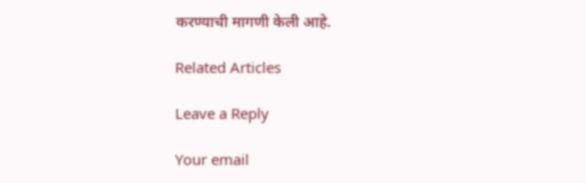करण्याची मागणी केली आहे.

Related Articles

Leave a Reply

Your email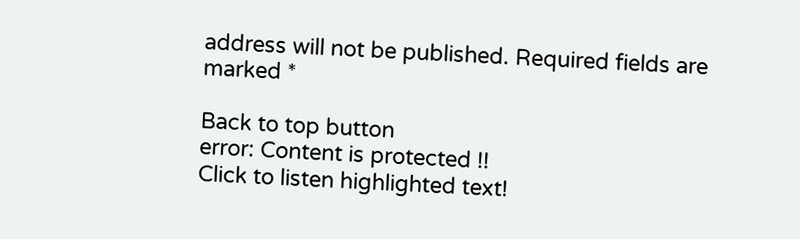address will not be published. Required fields are marked *

Back to top button
error: Content is protected !!
Click to listen highlighted text!